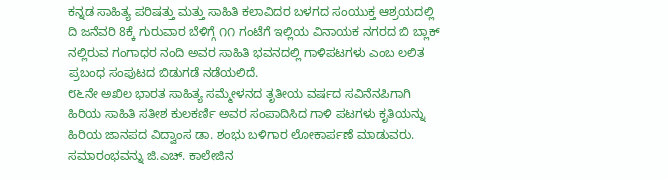ಕನ್ನಡ ಸಾಹಿತ್ಯ ಪರಿಷತ್ತು ಮತ್ತು ಸಾಹಿತಿ ಕಲಾವಿದರ ಬಳಗದ ಸಂಯುಕ್ತ ಆಶ್ರಯದಲ್ಲಿ ದಿ ಜನೆವರಿ 8ಕ್ಕೆ ಗುರುವಾರ ಬೆಳಿಗ್ಗೆ ೧೧ ಗಂಟೆಗೆ ಇಲ್ಲಿಯ ವಿನಾಯಕ ನಗರದ ಬಿ ಬ್ಲಾಕ್ ನಲ್ಲಿರುವ ಗಂಗಾಧರ ನಂದಿ ಅವರ ಸಾಹಿತಿ ಭವನದಲ್ಲಿ ಗಾಳಿಪಟಗಳು ಎಂಬ ಲಲಿತ ಪ್ರಬಂಧ ಸಂಪುಟದ ಬಿಡುಗಡೆ ನಡೆಯಲಿದೆ.
೮೬ನೇ ಅಖಿಲ ಭಾರತ ಸಾಹಿತ್ಯ ಸಮ್ಮೇಳನದ ತೃತೀಯ ವರ್ಷದ ಸವಿನೆನಪಿಗಾಗಿ ಹಿರಿಯ ಸಾಹಿತಿ ಸತೀಶ ಕುಲಕರ್ಣಿ ಅವರ ಸಂಪಾದಿಸಿದ ಗಾಳಿ ಪಟಗಳು ಕೃತಿಯನ್ನು ಹಿರಿಯ ಜಾನಪದ ವಿದ್ವಾಂಸ ಡಾ. ಶಂಭು ಬಳಿಗಾರ ಲೋಕಾರ್ಪಣೆ ಮಾಡುವರು.
ಸಮಾರಂಭವನ್ನು ಜಿ.ಎಚ್. ಕಾಲೇಜಿನ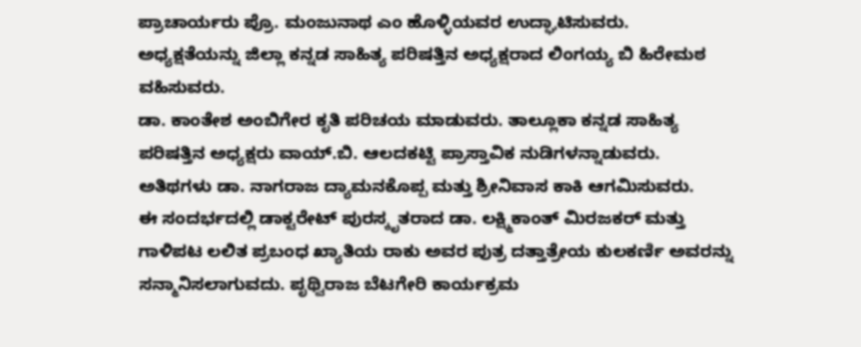ಪ್ರಾಚಾರ್ಯರು ಪ್ರೊ. ಮಂಜುನಾಥ ಎಂ ಹೊಳ್ಳಿಯವರ ಉದ್ಘಾಟಿಸುವರು. ಅಧ್ಯಕ್ಷತೆಯನ್ನು ಜಿಲ್ಲಾ ಕನ್ನಡ ಸಾಹಿತ್ಯ ಪರಿಷತ್ತಿನ ಅಧ್ಯಕ್ಷರಾದ ಲಿಂಗಯ್ಯ ಬಿ ಹಿರೇಮಠ ವಹಿಸುವರು.
ಡಾ. ಕಾಂತೇಶ ಅಂಬಿಗೇರ ಕೃತಿ ಪರಿಚಯ ಮಾಡುವರು. ತಾಲ್ಲೂಕಾ ಕನ್ನಡ ಸಾಹಿತ್ಯ ಪರಿಷತ್ತಿನ ಅಧ್ಯಕ್ಷರು ವಾಯ್.ಬಿ. ಆಲದಕಟ್ಟಿ ಪ್ರಾಸ್ತಾವಿಕ ನುಡಿಗಳನ್ನಾಡುವರು. ಅತಿಥಗಳು ಡಾ. ನಾಗರಾಜ ದ್ಯಾಮನಕೊಪ್ಪ ಮತ್ತು ಶ್ರೀನಿವಾಸ ಕಾಕಿ ಆಗಮಿಸುವರು.
ಈ ಸಂದರ್ಭದಲ್ಲಿ ಡಾಕ್ಟರೇಟ್ ಪುರಸ್ಕೃತರಾದ ಡಾ. ಲಕ್ಷ್ಮಿಕಾಂತ್ ಮಿರಜಕರ್ ಮತ್ತು ಗಾಳಿಪಟ ಲಲಿತ ಪ್ರಬಂಧ ಖ್ಯಾತಿಯ ರಾಕು ಅವರ ಪುತ್ರ ದತ್ತಾತ್ರೇಯ ಕುಲಕರ್ಣಿ ಅವರನ್ನು ಸನ್ಮಾನಿಸಲಾಗುವದು. ಪೃಥ್ವಿರಾಜ ಬೆಟಗೇರಿ ಕಾರ್ಯಕ್ರಮ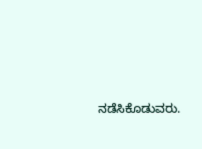ನಡೆಸಿಕೊಡುವರು.